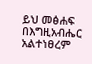ይህ መፅሐፍ በእግዚአብሔር አልተነፀረም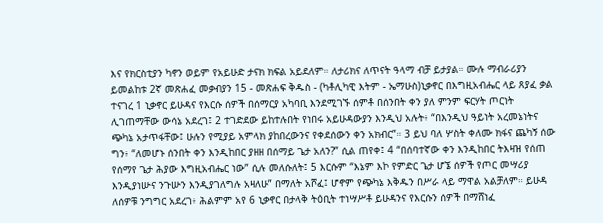እና የክርስቲያን ካኖን ወይም የአይሁድ ታናክ ክፍል አይደለም። ለታሪክና ለጥናት ዓላማ ብቻ ይታያል። ሙሉ ማብራሪያን ይመልከቱ 2ኛ መጽሐፈ መቃብያን 15 - መጽሐፍ ቅዱስ - (ካቶሊካዊ እትም - ኤማሁስ)ኒቃኖር በእግዚአብሔር ላይ ጸያፈ ቃል ተናገረ 1 ኒቃኖር ይሁዳና የእርሱ ሰዎች በሰማርያ አካባቢ እንደሚገኙ ሰምቶ በሰንበት ቀን ያለ ምንም ፍርሃት ጦርነት ሊገጠማቸው ውሳኔ አደረገ፤ 2 ተገድደው ይከተሉበት የነበሩ አይሁዳውያን እንዲህ አሉት፥ “በእንዲህ ዓይነት አረመኔነትና ጭካኔ አታጥፋቸው፤ ሁሉን የሚያይ አምላክ ያከበረውንና የቀደሰውን ቀን አክብር”። 3 ይህ ባለ ሦስት ቀለሙ ክፋና ጨካኝ ሰው ግን፥ “ለመሆኑ ሰንበት ቀን እንዲከበር ያዘዘ በሰማይ ጌታ አለን?” ሲል ጠየቀ፤ 4 “በሰባተኛው ቀን እንዲከበር ትእዛዝ የሰጠ የሰማየ ጌታ ሕያው እግዚአብሔር ነው” ሲሉ መለሱለት፤ 5 እርሱም “እኔም እኮ የምድር ጌታ ሆኜ ሰዎች የጦር መሣሪያ እንዲያነሡና ንጉሡን እንዲያገለግሉ አዛለሁ” በማለት አሾፈ፤ ሆኖም የጭካኔ እቅዱን በሥራ ላይ ማዋል አልቻለም። ይሁዳ ለሰዎቹ ንግግር አደረገ፥ ሕልምም አየ 6 ኒቃኖር በታላቅ ትዕቢት ተነሣሥቶ ይሁዳንና የእርሱን ሰዎች በማሸነፈ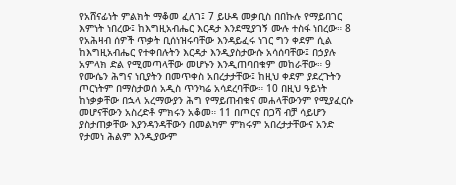የአሸናፊነት ምልክት ማቆመ ፈለገ፤ 7 ይሁዳ መቃቢስ በበኩሉ የማይበገር እምነት ነበረው፤ ከእግዚአብሔር እርዳታ እንደሚያገኝ ሙሉ ተስፋ ነበረው። 8 የአሕዛብ ሰዎች ጥቃት ቢሰነዝሩባቸው እንዳይፈሩ ነገር ግን ቀደም ሲል ከእግዚአብሔር የተቀበሉትን እርዳታ እንዲያስታውሱ አሳሰባቸው፤ በኃያሉ አምላክ ድል የሚመጣላቸው መሆኑን እንዲጠባበቁም መከራቸው። 9 የሙሴን ሕግና ነቢያትን በመጥቀስ አበረታታቸው፤ ከዚህ ቀደም ያደረጉትን ጦርነትም በማስታወሰ አዲስ ጥንካሬ አሳደረባቸው። 10 በዚህ ዓይነት ከነቃቃቸው በኋላ አረማውያን ሕግ የማይጠብቁና መሐላቸውንም የሚያፈርሱ መሆናቸውን አስረድቶ ምክሩን አቆመ። 11 በጦርና በጋሻ ብቻ ሳይሆን ያስታጠቃቸው እያንዳንዳቸውን በመልካም ምክሩም አበረታታቸውና አንድ የታመነ ሕልም እንዲያውም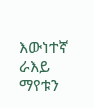እውነተኛ ራእይ ማየቱን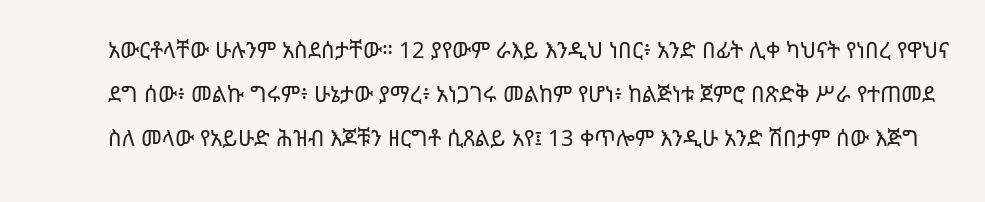አውርቶላቸው ሁሉንም አስደሰታቸው። 12 ያየውም ራእይ እንዲህ ነበር፥ አንድ በፊት ሊቀ ካህናት የነበረ የዋህና ደግ ሰው፥ መልኩ ግሩም፥ ሁኔታው ያማረ፥ አነጋገሩ መልከም የሆነ፥ ከልጅነቱ ጀምሮ በጽድቅ ሥራ የተጠመደ ስለ መላው የአይሁድ ሕዝብ እጆቹን ዘርግቶ ሲጸልይ አየ፤ 13 ቀጥሎም እንዲሁ አንድ ሽበታም ሰው እጅግ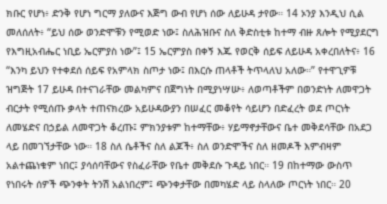ክቡር የሆነ፥ ድንቅ የሆነ ግርማ ያለውና እጅግ ውብ የሆነ ሰው ለይሁዳ ታየው። 14 ኦንያ እንዲህ ሲል መለሰለት፥ “ይህ ሰው ወንድሞቹን የሚወድ ነው፤ ስለሕዝቡና ስለ ቅድስቲቱ ከተማ ብዙ ጸሎት የሚያደርግ የእግዚአብሔር ነቢይ ኤርምያስ ነው”፤ 15 ኤርምያስ በቀኝ እጁ የወርቅ ሰይፍ ለይሁዳ አቀረበለትና፥ 16 “እንካ ይህን የተቀደሰ ሰይፍ የአምላክ ስጦታ ነው፤ በእርሱ ጠላቶች ትጥላለህ አለው።” የተዋጊዎቹ ዝግጅት 17 ይሁዳ በተናገራቸው መልካምና በጀግነት በሚያነሣሡ፥ ለወጣቶችም በወንድነት ለመዋጋት ብርታት የሚሰጡ ቃላት ተጠናክረው አይሁዳውያን በሠፈር መቆየት ሳይሆን በድፈረት ወደ ጦርነት ለመሄድና በኃይል ለመዋጋት ቆረጡ፤ ምክንያቱም ከተማቸው፥ ሃይማኖታቸውና ቤተ መቅደሳቸው በአደጋ ላይ በመገኘታቸው ነው። 18 ስለ ሴቶችና ስለ ልጆች፥ ስለ ወንድሞችና ስለ ዘመዶች እምብዛም አልተጨነቁም ነበር፤ ያሳሰባቸውና የስፈራቸው የቤተ መቅደሱ ጉዳይ ነበር። 19 በከተማው ውስጥ የነበሩት ሰዎች ጭንቀት ትንሽ አልነበረም፤ ጭንቀታቸው በመካሄድ ላይ ስላለው ጦርነት ነበር። 20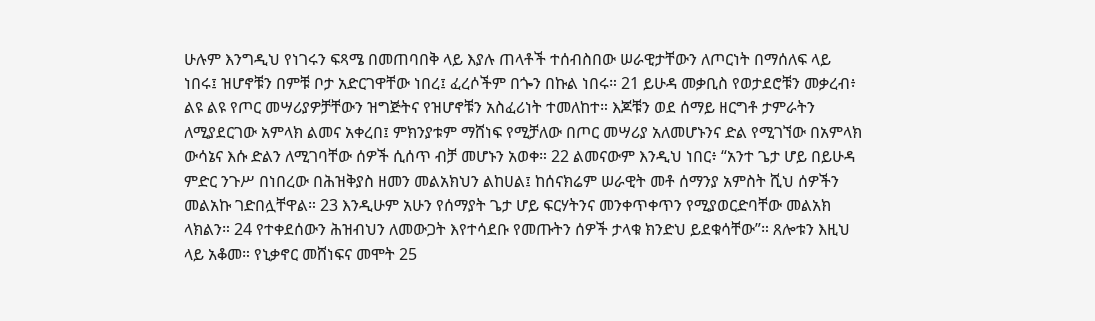ሁሉም እንግዲህ የነገሩን ፍጻሜ በመጠባበቅ ላይ እያሉ ጠላቶች ተሰብስበው ሠራዊታቸውን ለጦርነት በማሰለፍ ላይ ነበሩ፤ ዝሆኖቹን በምቹ ቦታ አድርገዋቸው ነበረ፤ ፈረሶችም በጐን በኩል ነበሩ። 21 ይሁዳ መቃቢስ የወታደሮቹን መቃረብ፥ ልዩ ልዩ የጦር መሣሪያዎቻቸውን ዝግጅትና የዝሆኖቹን አስፈሪነት ተመለከተ። እጆቹን ወደ ሰማይ ዘርግቶ ታምራትን ለሚያደርገው አምላክ ልመና አቀረበ፤ ምክንያቱም ማሸነፍ የሚቻለው በጦር መሣሪያ አለመሆኑንና ድል የሚገኘው በአምላክ ውሳኔና እሱ ድልን ለሚገባቸው ሰዎች ሲሰጥ ብቻ መሆኑን አወቀ። 22 ልመናውም እንዲህ ነበር፥ “አንተ ጌታ ሆይ በይሁዳ ምድር ንጉሥ በነበረው በሕዝቅያስ ዘመን መልአክህን ልከሀል፤ ከሰናክሬም ሠራዊት መቶ ሰማንያ አምስት ሺህ ሰዎችን መልአኩ ገድበሏቸዋል። 23 እንዲሁም አሁን የሰማያት ጌታ ሆይ ፍርሃትንና መንቀጥቀጥን የሚያወርድባቸው መልአክ ላክልን። 24 የተቀደሰውን ሕዝብህን ለመውጋት እየተሳደቡ የመጡትን ሰዎች ታላቁ ክንድህ ይደቁሳቸው”። ጸሎቱን እዚህ ላይ አቆመ። የኒቃኖር መሸነፍና መሞት 25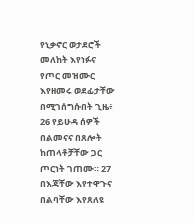የኒቃኖር ወታደሮች መለከት እየነፉና የጦር መዝሙር እየዘመሩ ወደፊታቸው በሚገሰግሱበት ጊዜ፥ 26 የይሁዳ ሰዎች በልመናና በጸሎት ከጠላቶቻቸው ጋር ጦርነት ገጠሙ። 27 በእጃቸው እየተዋጉና በልባቸው እየጸለዩ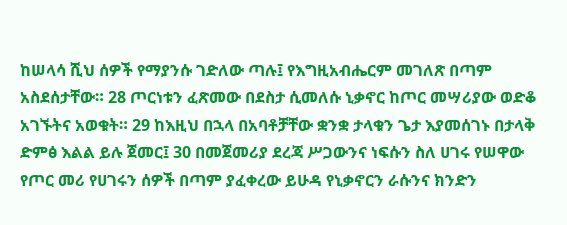ከሠላሳ ሺህ ሰዎች የማያንሱ ገድለው ጣሉ፤ የእግዚአብሔርም መገለጽ በጣም አስደሰታቸው። 28 ጦርነቱን ፈጽመው በደስታ ሲመለሱ ኒቃኖር ከጦር መሣሪያው ወድቆ አገኙትና አወቁት። 29 ከእዚህ በኋላ በአባቶቻቸው ቋንቋ ታላቁን ጌታ እያመሰገኑ በታላቅ ድምፅ እልል ይሉ ጀመር፤ 30 በመጀመሪያ ደረጃ ሥጋውንና ነፍሱን ስለ ሀገሩ የሠዋው የጦር መሪ የሀገሩን ሰዎች በጣም ያፈቀረው ይሁዳ የኒቃኖርን ራሱንና ክንድን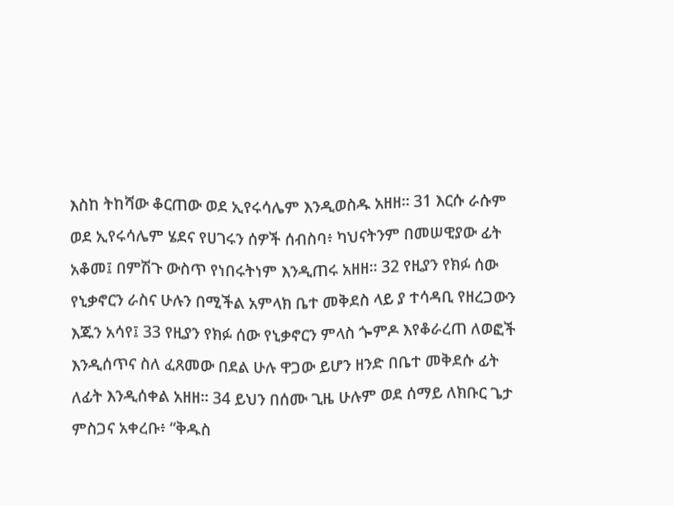እስከ ትከሻው ቆርጠው ወደ ኢየሩሳሌም እንዲወስዱ አዘዘ። 31 እርሱ ራሱም ወደ ኢየሩሳሌም ሄደና የሀገሩን ሰዎች ሰብስባ፥ ካህናትንም በመሠዊያው ፊት አቆመ፤ በምሽጉ ውስጥ የነበሩትነም እንዲጠሩ አዘዘ። 32 የዚያን የክፉ ሰው የኒቃኖርን ራስና ሁሉን በሚችል አምላክ ቤተ መቅደስ ላይ ያ ተሳዳቢ የዘረጋውን እጁን አሳየ፤ 33 የዚያን የክፉ ሰው የኒቃኖርን ምላስ ጐምዶ እየቆራረጠ ለወፎች እንዲሰጥና ስለ ፈጸመው በደል ሁሉ ዋጋው ይሆን ዘንድ በቤተ መቅደሱ ፊት ለፊት እንዲሰቀል አዘዘ። 34 ይህን በሰሙ ጊዜ ሁሉም ወደ ሰማይ ለክቡር ጌታ ምስጋና አቀረቡ፥ “ቅዱስ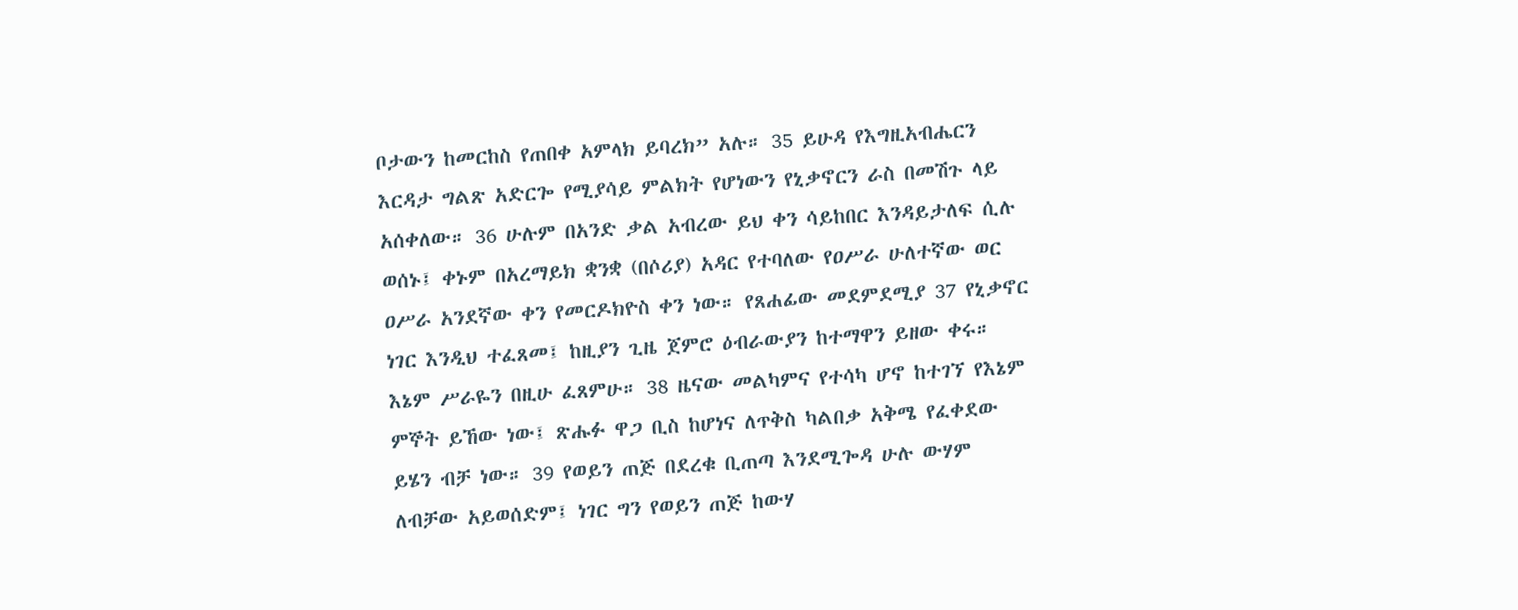ቦታውን ከመርከስ የጠበቀ አምላክ ይባረክ” አሉ። 35 ይሁዳ የእግዚአብሔርን እርዳታ ግልጽ አድርጐ የሚያሳይ ምልክት የሆነውን የኒቃኖርን ራስ በመሽጉ ላይ አሰቀለው። 36 ሁሉም በአንድ ቃል አብረው ይህ ቀን ሳይከበር እንዳይታለፍ ሲሉ ወሰኑ፤ ቀኑም በአረማይክ ቋንቋ (በሶሪያ) አዳር የተባለው የዐሥራ ሁለተኛው ወር ዐሥራ አንደኛው ቀን የመርዶክዮስ ቀን ነው። የጸሐፊው መደምደሚያ 37 የኒቃኖር ነገር እንዲህ ተፈጸመ፤ ከዚያን ጊዜ ጀምሮ ዕብራውያን ከተማዋን ይዘው ቀሩ። እኔም ሥራዬን በዚሁ ፈጸምሁ። 38 ዜናው መልካምና የተሳካ ሆኖ ከተገኘ የእኔም ምኞት ይኸው ነው፤ ጽሑፉ ዋጋ ቢስ ከሆነና ለጥቅስ ካልበቃ አቅሜ የፈቀደው ይሄን ብቻ ነው። 39 የወይን ጠጅ በደረቁ ቢጠጣ እንደሚጐዳ ሁሉ ውሃም ለብቻው አይወሰድም፤ ነገር ግን የወይን ጠጅ ከውሃ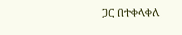ጋር በተቀላቀለ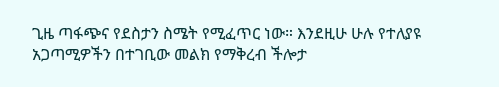ጊዜ ጣፋጭና የደስታን ስሜት የሚፈጥር ነው። እንደዚሁ ሁሉ የተለያዩ አጋጣሚዎችን በተገቢው መልክ የማቅረብ ችሎታ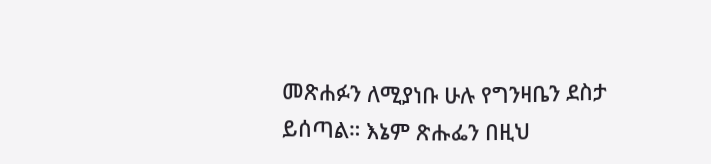መጽሐፉን ለሚያነቡ ሁሉ የግንዛቤን ደስታ ይሰጣል። እኔም ጽሑፌን በዚህ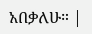አበቃለሁ። |